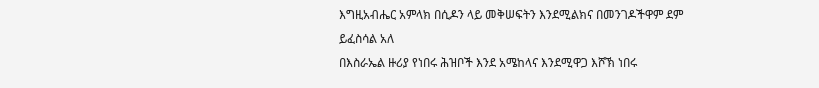እግዚአብሔር አምላክ በሲዶን ላይ መቅሠፍትን እንደሚልክና በመንገዶችዋም ደም ይፈስሳል አለ
በእስራኤል ዙሪያ የነበሩ ሕዝቦች እንደ አሜከላና እንደሚዋጋ እሾኽ ነበሩ